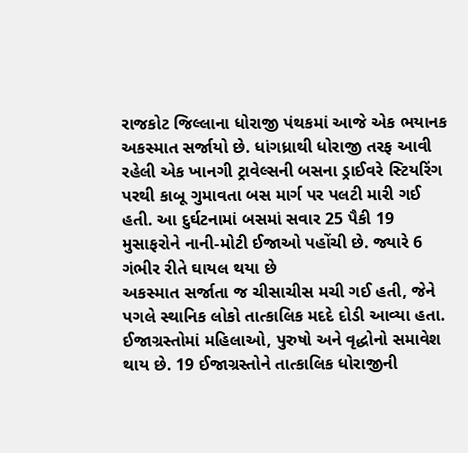રાજકોટ જિલ્લાના ધોરાજી પંથકમાં આજે એક ભયાનક અકસ્માત સર્જાયો છે. ધાંગધ્રાથી ધોરાજી તરફ આવી રહેલી એક ખાનગી ટ્રાવેલ્સની બસના ડ્રાઈવરે સ્ટિયરિંગ પરથી કાબૂ ગુમાવતા બસ માર્ગ પર પલટી મારી ગઈ હતી. આ દુર્ઘટનામાં બસમાં સવાર 25 પૈકી 19 મુસાફરોને નાની-મોટી ઈજાઓ પહોંચી છે. જ્યારે 6 ગંભીર રીતે ઘાયલ થયા છે
અકસ્માત સર્જાતા જ ચીસાચીસ મચી ગઈ હતી, જેને પગલે સ્થાનિક લોકો તાત્કાલિક મદદે દોડી આવ્યા હતા. ઈજાગ્રસ્તોમાં મહિલાઓ, પુરુષો અને વૃદ્ધોનો સમાવેશ થાય છે. 19 ઈજાગ્રસ્તોને તાત્કાલિક ધોરાજીની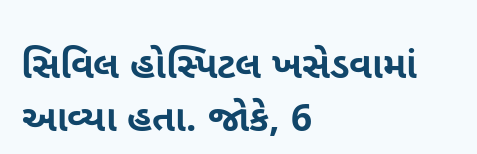સિવિલ હોસ્પિટલ ખસેડવામાં આવ્યા હતા. જોકે, 6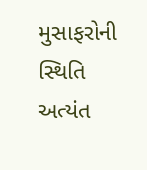મુસાફરોની સ્થિતિ અત્યંત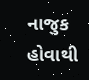નાજુક હોવાથી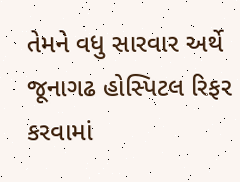તેમને વધુ સારવાર અર્થે જૂનાગઢ હોસ્પિટલ રિફર કરવામાં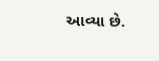આવ્યા છે.